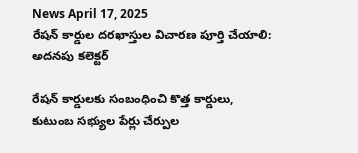News April 17, 2025
రేషన్ కార్డుల దరఖాస్తుల విచారణ పూర్తి చేయాలి: అదనపు కలెక్టర్

రేషన్ కార్డులకు సంబంధించి కొత్త కార్డులు, కుటుంబ సభ్యుల పేర్లు చేర్పుల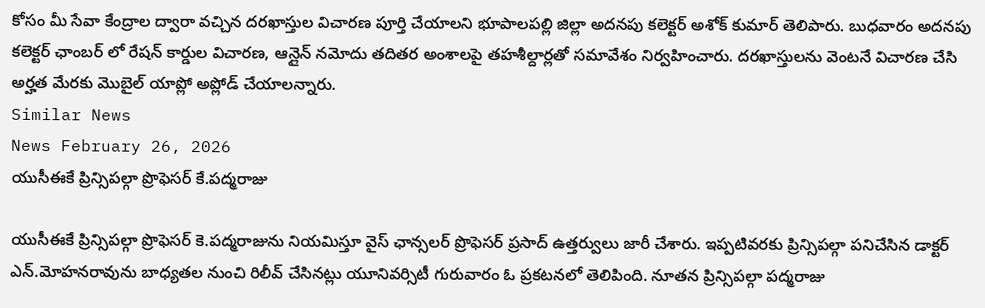కోసం మీ సేవా కేంద్రాల ద్వారా వచ్చిన దరఖాస్తుల విచారణ పూర్తి చేయాలని భూపాలపల్లి జిల్లా అదనపు కలెక్టర్ అశోక్ కుమార్ తెలిపారు. బుధవారం అదనపు కలెక్టర్ ఛాంబర్ లో రేషన్ కార్డుల విచారణ, ఆన్లైన్ నమోదు తదితర అంశాలపై తహశీల్దార్లతో సమావేశం నిర్వహించారు. దరఖాస్తులను వెంటనే విచారణ చేసి అర్హత మేరకు మొబైల్ యాప్లో అప్లోడ్ చేయాలన్నారు.
Similar News
News February 26, 2026
యుసీఈకే ప్రిన్సిపల్గా ప్రొఫెసర్ కే.పద్మరాజు

యుసీఈకే ప్రిన్సిపల్గా ప్రొఫెసర్ కె.పద్మరాజును నియమిస్తూ వైస్ ఛాన్సలర్ ప్రొఫెసర్ ప్రసాద్ ఉత్తర్వులు జారీ చేశారు. ఇప్పటివరకు ప్రిన్సిపల్గా పనిచేసిన డాక్టర్ ఎన్.మోహనరావును బాధ్యతల నుంచి రిలీవ్ చేసినట్లు యూనివర్సిటీ గురువారం ఓ ప్రకటనలో తెలిపింది. నూతన ప్రిన్సిపల్గా పద్మరాజు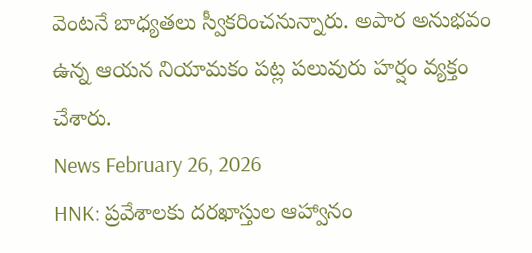వెంటనే బాధ్యతలు స్వీకరించనున్నారు. అపార అనుభవం ఉన్న ఆయన నియామకం పట్ల పలువురు హర్షం వ్యక్తం చేశారు.
News February 26, 2026
HNK: ప్రవేశాలకు దరఖాస్తుల ఆహ్వానం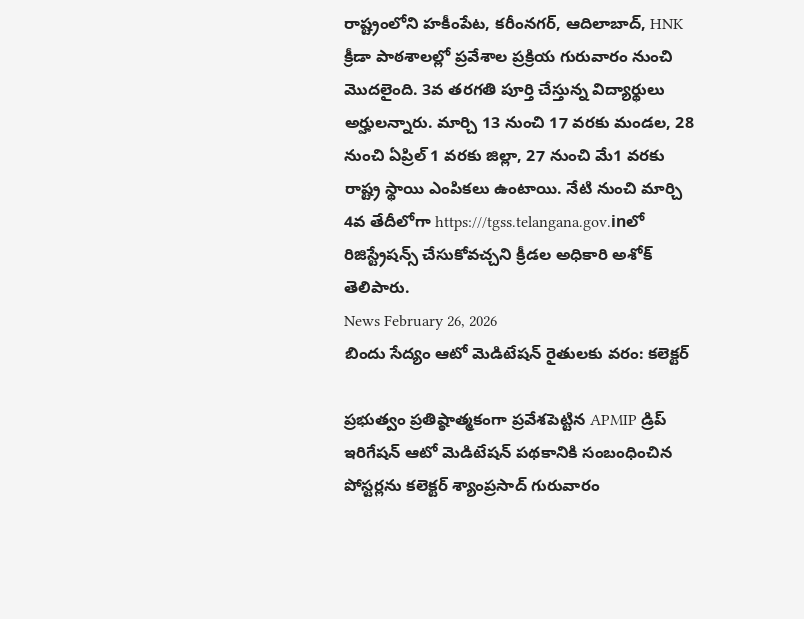రాష్ట్రంలోని హకీంపేట, కరీంనగర్, ఆదిలాబాద్, HNK క్రీడా పాఠశాలల్లో ప్రవేశాల ప్రక్రియ గురువారం నుంచి మొదలైంది. 3వ తరగతి పూర్తి చేస్తున్న విద్యార్థులు అర్హులన్నారు. మార్చి 13 నుంచి 17 వరకు మండల, 28 నుంచి ఏప్రిల్ 1 వరకు జిల్లా, 27 నుంచి మే1 వరకు రాష్ట్ర స్థాయి ఎంపికలు ఉంటాయి. నేటి నుంచి మార్చి 4వ తేదీలోగా https:///tgss.telangana.gov.inలో రిజిస్ట్రేషన్స్ చేసుకోవచ్చని క్రీడల అధికారి అశోక్ తెలిపారు.
News February 26, 2026
బిందు సేద్యం ఆటో మెడిటేషన్ రైతులకు వరం: కలెక్టర్

ప్రభుత్వం ప్రతిష్ఠాత్మకంగా ప్రవేశపెట్టిన APMIP డ్రిప్ ఇరిగేషన్ ఆటో మెడిటేషన్ పథకానికి సంబంధించిన పోస్టర్లను కలెక్టర్ శ్యాంప్రసాద్ గురువారం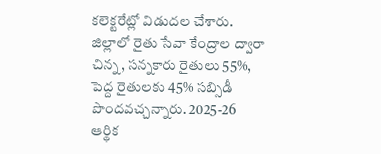కలెక్టరేట్లో విడుదల చేశారు. జిల్లాలో రైతు సేవా కేంద్రాల ద్వారా చిన్న, సన్నకారు రైతులు 55%, పెద్ద రైతులకు 45% సబ్సిడీ పొందవచ్చన్నారు. 2025-26 ఆర్థిక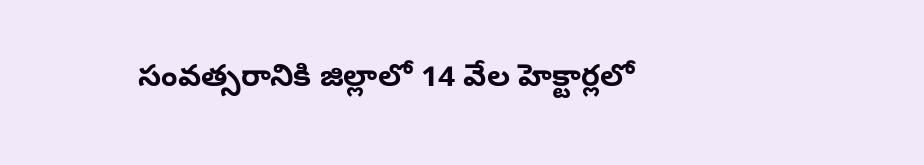సంవత్సరానికి జిల్లాలో 14 వేల హెక్టార్లలో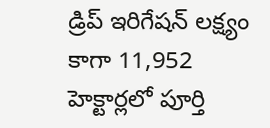డ్రిప్ ఇరిగేషన్ లక్ష్యం కాగా 11,952 హెక్టార్లలో పూర్తి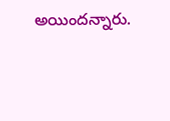అయిందన్నారు.